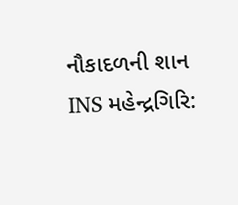નૌકાદળની શાન INS મહેન્દ્રગિરિ: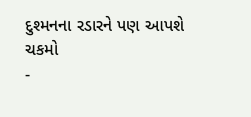દુશ્મનના રડારને પણ આપશે ચકમો
-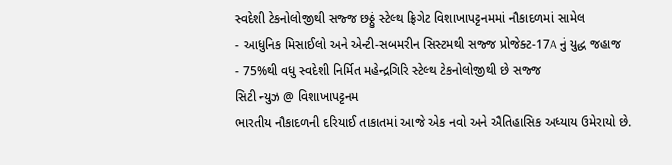સ્વદેશી ટેકનોલોજીથી સજ્જ છઠ્ઠું સ્ટેલ્થ ફ્રિગેટ વિશાખાપટ્ટનમમાં નૌકાદળમાં સામેલ
- આધુનિક મિસાઈલો અને એન્ટી-સબમરીન સિસ્ટમથી સજ્જ પ્રોજેક્ટ-17A નું યુદ્ધ જહાજ
- 75%થી વધુ સ્વદેશી નિર્મિત મહેન્દ્રગિરિ સ્ટેલ્થ ટેકનોલોજીથી છે સજ્જ
સિટી ન્યુઝ @ વિશાખાપટ્ટનમ
ભારતીય નૌકાદળની દરિયાઈ તાકાતમાં આજે એક નવો અને ઐતિહાસિક અધ્યાય ઉમેરાયો છે.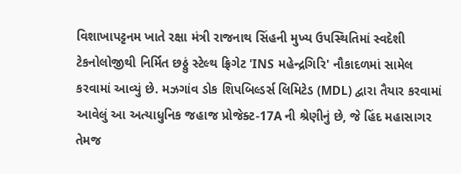વિશાખાપટ્ટનમ ખાતે રક્ષા મંત્રી રાજનાથ સિંહની મુખ્ય ઉપસ્થિતિમાં સ્વદેશી ટેકનોલોજીથી નિર્મિત છઠ્ઠું સ્ટેલ્થ ફ્રિગેટ 'INS મહેન્દ્રગિરિ' નૌકાદળમાં સામેલ કરવામાં આવ્યું છે. મઝગાંવ ડોક શિપબિલ્ડર્સ લિમિટેડ (MDL) દ્વારા તૈયાર કરવામાં આવેલું આ અત્યાધુનિક જહાજ પ્રોજેક્ટ-17A ની શ્રેણીનું છે, જે હિંદ મહાસાગર તેમજ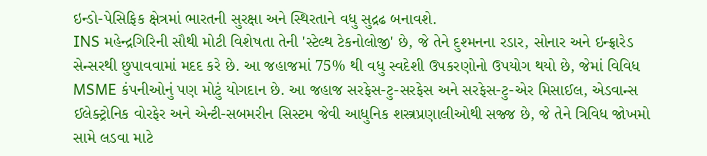ઇન્ડો-પેસિફિક ક્ષેત્રમાં ભારતની સુરક્ષા અને સ્થિરતાને વધુ સુદ્રઢ બનાવશે.
INS મહેન્દ્રગિરિની સૌથી મોટી વિશેષતા તેની 'સ્ટેલ્થ ટેકનોલોજી' છે, જે તેને દુશ્મનના રડાર, સોનાર અને ઇન્ફ્રારેડ સેન્સરથી છુપાવવામાં મદદ કરે છે. આ જહાજમાં 75% થી વધુ સ્વદેશી ઉપકરણોનો ઉપયોગ થયો છે, જેમાં વિવિધ MSME કંપનીઓનું પણ મોટું યોગદાન છે. આ જહાજ સરફેસ-ટુ-સરફેસ અને સરફેસ-ટુ-એર મિસાઈલ, એડવાન્સ ઈલેક્ટ્રોનિક વોરફેર અને એન્ટી-સબમરીન સિસ્ટમ જેવી આધુનિક શસ્ત્રપ્રણાલીઓથી સજ્જ છે, જે તેને ત્રિવિધ જોખમો સામે લડવા માટે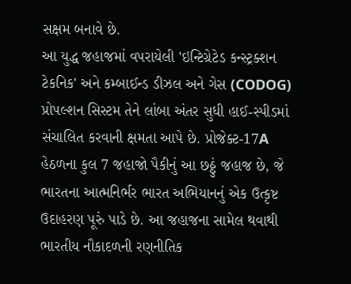સક્ષમ બનાવે છે.
આ યુદ્ધ જહાજમાં વપરાયેલી 'ઇન્ટિગ્રેટેડ કન્સ્ટ્રક્શન ટેકનિક' અને કમ્બાઈન્ડ ડીઝલ અને ગેસ (CODOG) પ્રોપલ્શન સિસ્ટમ તેને લાંબા અંતર સુધી હાઈ-સ્પીડમાં સંચાલિત કરવાની ક્ષમતા આપે છે. પ્રોજેક્ટ-17A હેઠળના કુલ 7 જહાજો પૈકીનું આ છઠ્ઠું જહાજ છે, જે ભારતના આત્મનિર્ભર ભારત અભિયાનનું એક ઉત્કૃષ્ટ ઉદાહરણ પૂરું પાડે છે. આ જહાજના સામેલ થવાથી ભારતીય નૌકાદળની રણનીતિક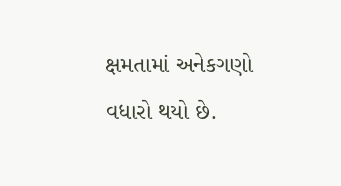ક્ષમતામાં અનેકગણો વધારો થયો છે.